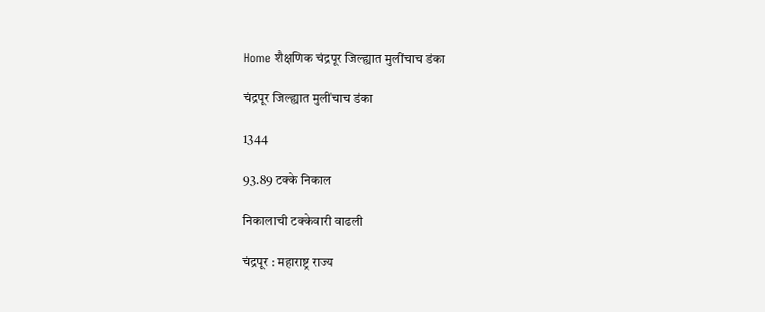Home शैक्षणिक चंद्रपूर जिल्ह्यात मुलींचाच डंका

चंद्रपूर जिल्ह्यात मुलींचाच डंका

1344

93.89 टक्के निकाल

निकालाची टक्केवारी वाढली

चंद्रपूर : महाराष्ट्र राज्य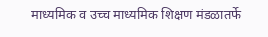माध्यमिक व उच्च माध्यमिक शिक्षण मंडळातर्फे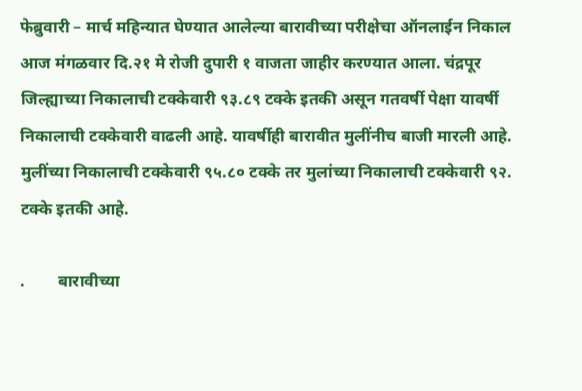फेब्रुवारी – मार्च महिन्यात घेण्यात आलेल्या बारावीच्या परीक्षेचा ऑनलाईन निकाल आज मंगळवार दि.२१ मे रोजी दुपारी १ वाजता जाहीर करण्यात आला. चंद्रपूर जिल्ह्याच्या निकालाची टक्केवारी ९३.८९ टक्के इतकी असून गतवर्षी पेक्षा यावर्षी निकालाची टक्केवारी वाढली आहे. यावर्षीही बारावीत मुलींनीच बाजी मारली आहे. मुलींच्या निकालाची टक्केवारी ९५.८० टक्के तर मुलांच्या निकालाची टक्केवारी ९२. टक्के इतकी आहे.

.        बारावीच्या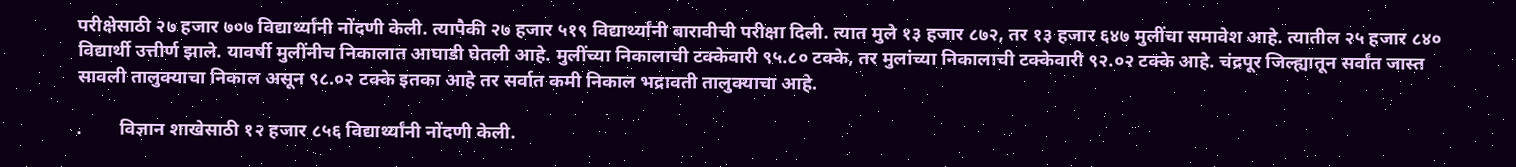परीक्षेसाठी २७ हजार ७०७ विद्यार्थ्यांनी नोंदणी केली. त्यापैकी २७ हजार ५१९ विद्यार्थ्यांनी बारावीची परीक्षा दिली. त्यात मुले १३ हजार ८७२, तर १३ हजार ६४७ मुलींचा समावेश आहे. त्यातील २५ हजार ८४० विद्यार्थी उत्तीर्ण झाले. यावर्षी मुलींनीच निकालात आघाडी घेतली आहे. मुलींच्या निकालाची टक्केवारी ९५.८० टक्के, तर मुलांच्या निकालाची टक्केवारी ९२.०२ टक्के आहे. चंद्रपूर जिल्ह्यातून सर्वांत जास्त सावली तालुक्याचा निकाल असून ९८.०२ टक्के इतका आहे तर सर्वात कमी निकाल भद्रावती तालुक्याचा आहे.

.        विज्ञान शाखेसाठी १२ हजार ८५६ विद्यार्थ्यांनी नोंदणी केली.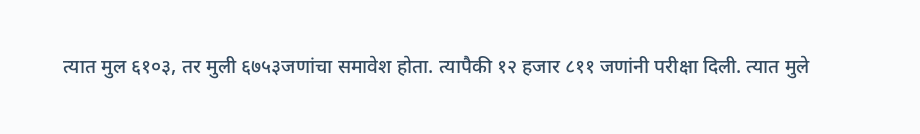त्यात मुल ६१०३, तर मुली ६७५३जणांचा समावेश होता. त्यापैकी १२ हजार ८११ जणांनी परीक्षा दिली. त्यात मुले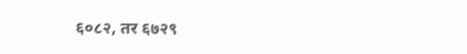६०८२, तर ६७२९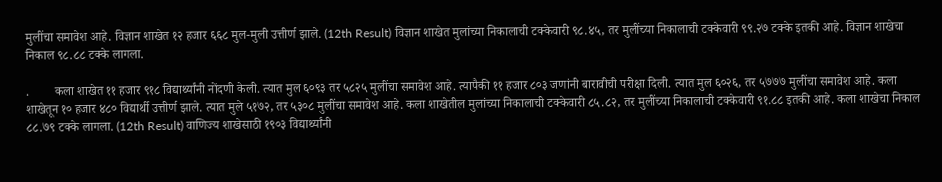मुलींचा समावेश आहे. विज्ञान शाखेत १२ हजार ६६८ मुल-मुली उत्तीर्ण झाले. (12th Result) विज्ञान शाखेत मुलांच्या निकालाची टक्केवारी ९८.४५, तर मुलींच्या निकालाची टक्केवारी ९९.२७ टक्के इतकी आहे. विज्ञान शाखेचा निकाल ९८.८८ टक्के लागला.

.        कला शाखेत ११ हजार ९१८ विद्यार्थ्यांनी नोंदणी केली. त्यात मुल ६०९३ तर ५८२५ मुलींचा समावेश आहे. त्यापैकी ११ हजार ८०३ जणांनी बारावीची परीक्षा दिली. त्यात मुल ६०२६, तर ५७७७ मुलींचा समावेश आहे. कला शाखेतून १० हजार ४८० विद्यार्थी उत्तीर्ण झाले. त्यात मुले ५१७२, तर ५३०८ मुलींचा समावेश आहे. कला शाखेतील मुलांच्या निकालाची टक्केवारी ८५.८२, तर मुलींच्या निकालाची टक्केवारी ९१.८८ इतकी आहे. कला शाखेचा निकाल ८८.७९ टक्के लागला. (12th Result) वाणिज्य शाखेसाठी १९०३ विद्यार्थ्यांनी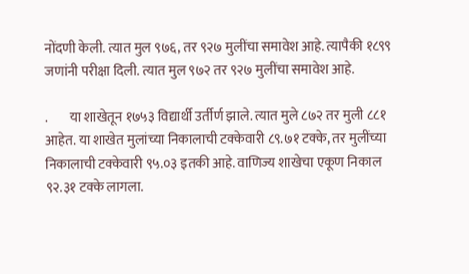नोंदणी केली. त्यात मुल ९७६, तर ९२७ मुलींचा समावेश आहे. त्यापैकी १८९९ जणांनी परीक्षा दिली. त्यात मुल ९७२ तर ९२७ मुलींचा समावेश आहे.

.        या शाखेतून १७५३ विद्यार्थी उर्तीर्ण झाले. त्यात मुले ८७२ तर मुली ८८१ आहेत. या शाखेत मुलांच्या निकालाची टक्केवारी ८९.७१ टक्के, तर मुलींच्या निकालाची टक्केवारी ९५.०३ इतकी आहे. वाणिज्य शाखेचा एकूण निकाल ९२.३१ टक्के लागला.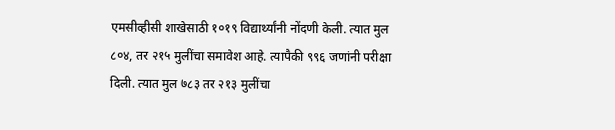एमसीव्हीसी शाखेसाठी १०१९ विद्यार्थ्यांनी नोंदणी केली. त्यात मुल ८०४, तर २१५ मुलींचा समावेश आहे. त्यापैकी ९९६ जणांनी परीक्षा दिली. त्यात मुल ७८३ तर २१३ मुलींचा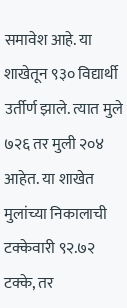समावेश आहे. या शाखेतून ९३० विद्यार्थी उर्तीर्ण झाले. त्यात मुले ७२६ तर मुली २०४ आहेत. या शाखेत मुलांच्या निकालाची टक्केवारी ९२.७२ टक्के, तर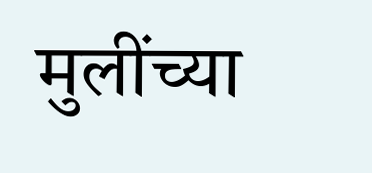मुलींच्या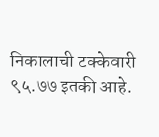निकालाची टक्केवारी ९५.७७ इतकी आहे.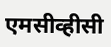एमसीव्हीसी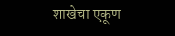शाखेचा एकूण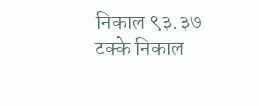निकाल ९३.३७ टक्के निकाल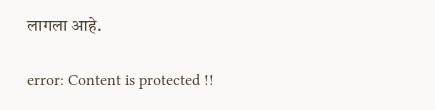लागला आहे.

error: Content is protected !!